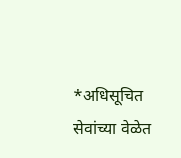*अधिसूचित सेवांच्या वेळेत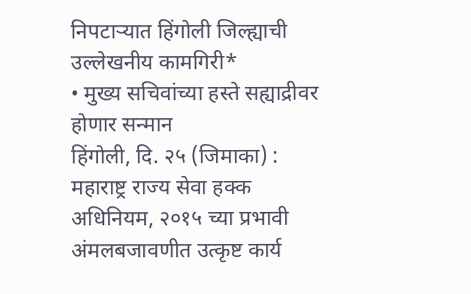निपटाऱ्यात हिंगोली जिल्ह्याची उल्लेखनीय कामगिरी*
• मुख्य सचिवांच्या हस्ते सह्याद्रीवर होणार सन्मान
हिंगोली, दि. २५ (जिमाका) : महाराष्ट्र राज्य सेवा हक्क अधिनियम, २०१५ च्या प्रभावी अंमलबजावणीत उत्कृष्ट कार्य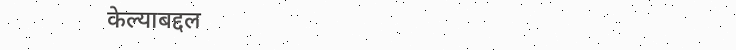केल्याबद्दल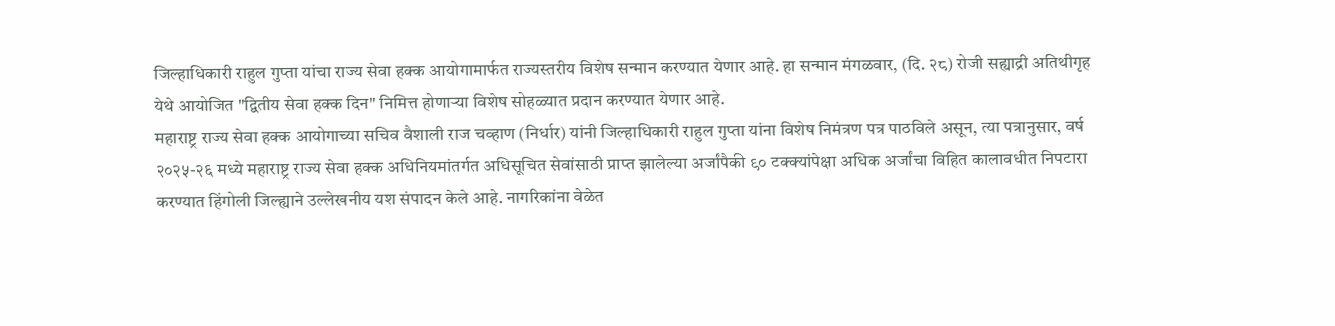जिल्हाधिकारी राहुल गुप्ता यांचा राज्य सेवा हक्क आयोगामार्फत राज्यस्तरीय विशेष सन्मान करण्यात येणार आहे. हा सन्मान मंगळवार, (दि. २८) रोजी सह्याद्री अतिथीगृह येथे आयोजित "द्वितीय सेवा हक्क दिन" निमित्त होणाऱ्या विशेष सोहळ्यात प्रदान करण्यात येणार आहे.
महाराष्ट्र राज्य सेवा हक्क आयोगाच्या सचिव वैशाली राज चव्हाण (निर्धार) यांनी जिल्हाधिकारी राहुल गुप्ता यांना विशेष निमंत्रण पत्र पाठविले असून, त्या पत्रानुसार, वर्ष २०२५-२६ मध्ये महाराष्ट्र राज्य सेवा हक्क अधिनियमांतर्गत अधिसूचित सेवांसाठी प्राप्त झालेल्या अर्जांपैकी ९० टक्क्यांपेक्षा अधिक अर्जांचा विहित कालावधीत निपटारा करण्यात हिंगोली जिल्ह्याने उल्लेखनीय यश संपादन केले आहे. नागरिकांना वेळेत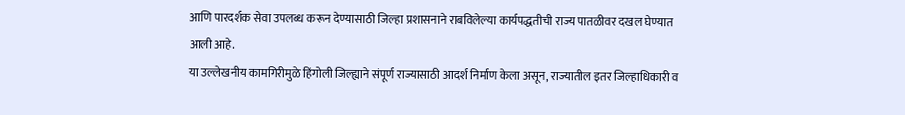आणि पारदर्शक सेवा उपलब्ध करून देण्यासाठी जिल्हा प्रशासनाने राबविलेल्या कार्यपद्धतीची राज्य पातळीवर दखल घेण्यात आली आहे.
या उल्लेखनीय कामगिरीमुळे हिंगोली जिल्ह्याने संपूर्ण राज्यासाठी आदर्श निर्माण केला असून, राज्यातील इतर जिल्हाधिकारी व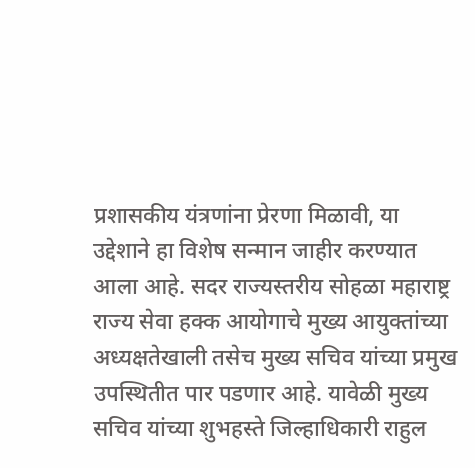प्रशासकीय यंत्रणांना प्रेरणा मिळावी, या उद्देशाने हा विशेष सन्मान जाहीर करण्यात आला आहे. सदर राज्यस्तरीय सोहळा महाराष्ट्र राज्य सेवा हक्क आयोगाचे मुख्य आयुक्तांच्या अध्यक्षतेखाली तसेच मुख्य सचिव यांच्या प्रमुख उपस्थितीत पार पडणार आहे. यावेळी मुख्य सचिव यांच्या शुभहस्ते जिल्हाधिकारी राहुल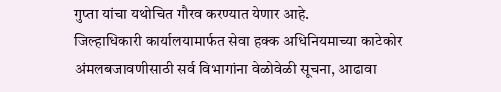गुप्ता यांचा यथोचित गौरव करण्यात येणार आहे.
जिल्हाधिकारी कार्यालयामार्फत सेवा हक्क अधिनियमाच्या काटेकोर अंमलबजावणीसाठी सर्व विभागांना वेळोवेळी सूचना, आढावा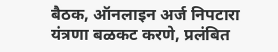बैठक, ऑनलाइन अर्ज निपटारा यंत्रणा बळकट करणे, प्रलंबित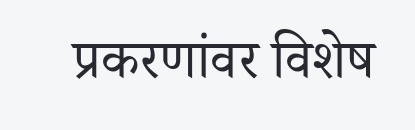प्रकरणांवर विशेष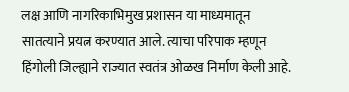लक्ष आणि नागरिकाभिमुख प्रशासन या माध्यमातून सातत्याने प्रयत्न करण्यात आले. त्याचा परिपाक म्हणून हिंगोली जिल्ह्याने राज्यात स्वतंत्र ओळख निर्माण केली आहे.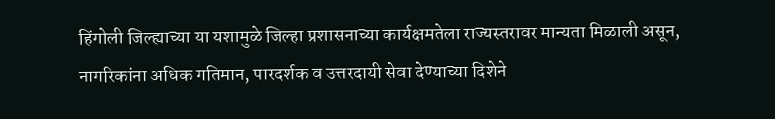हिंगोली जिल्ह्याच्या या यशामुळे जिल्हा प्रशासनाच्या कार्यक्षमतेला राज्यस्तरावर मान्यता मिळाली असून, नागरिकांना अधिक गतिमान, पारदर्शक व उत्तरदायी सेवा देण्याच्या दिशेने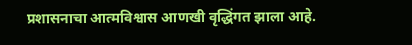प्रशासनाचा आत्मविश्वास आणखी वृद्धिंगत झाला आहे.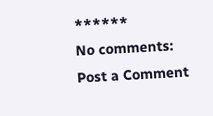******
No comments:
Post a Comment